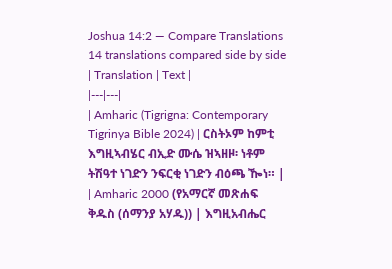Joshua 14:2 — Compare Translations
14 translations compared side by side
| Translation | Text |
|---|---|
| Amharic (Tigrigna: Contemporary Tigrinya Bible 2024) | ርስትኦም ከምቲ እግዚኣብሄር ብኢድ ሙሴ ዝኣዘዞ፡ ነቶም ትሽዓተ ነገድን ንፍርቂ ነገድን ብዕጫ ዀነ። |
| Amharic 2000 (የአማርኛ መጽሐፍ ቅዱስ (ሰማንያ አሃዱ)) | እግዚአብሔር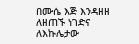በሙሴ እጅ እንዳዘዘ ለዘጠኙ ነገድና ለእኩሌታው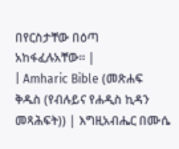በየርስታቸው በዕጣ አከፋፈሉአቸው። |
| Amharic Bible (መጽሐፍ ቅዱስ (የብሉይና የሐዲስ ኪዳን መጻሕፍት)) | እግዚአብሔር በሙሴ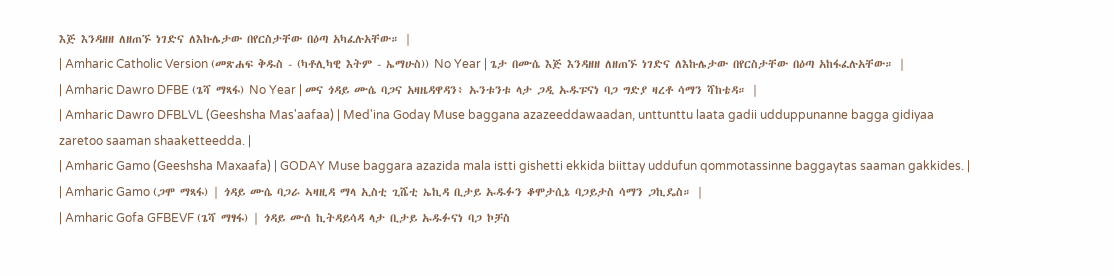እጅ እንዳዘዘ ለዘጠኙ ነገድና ለእኩሌታው በየርስታቸው በዕጣ አካፈሉአቸው። |
| Amharic Catholic Version (መጽሐፍ ቅዱስ - (ካቶሊካዊ እትም - ኤማሁስ)) No Year | ጌታ በሙሴ እጅ እንዳዘዘ ለዘጠኙ ነገድና ለእኩሌታው በየርስታቸው በዕጣ አከፋፈሉአቸው። |
| Amharic Dawro DFBE (ጌሻ ማጻፋ) No Year | መና ጎዳይ ሙሴ ባጋና አዛዜዳዋዳን፥ ኡንቱንቱ ላታ ጋዲ ኡዱፑናነ ባጋ ግድያ ዛረቶ ሳማን ሻከቴዳ። |
| Amharic Dawro DFBLVL (Geeshsha Mas'aafaa) | Med'ina Goday Muse baggana azazeeddawaadan, unttunttu laata gadii udduppunanne bagga gidiyaa zaretoo saaman shaaketteedda. |
| Amharic Gamo (Geeshsha Maxaafa) | GODAY Muse baggara azazida mala istti gishetti ekkida biittay uddufun qommotassinne baggaytas saaman gakkides. |
| Amharic Gamo (ጋሞ ማጻፋ) | ጎዳይ ሙሴ ባጋራ ኣዛዚዳ ማላ ኢስቲ ጊሼቲ ኤኪዳ ቢታይ ኡዱፉን ቆሞታሲኔ ባጋይታስ ሳማን ጋኪዴስ። |
| Amharic Gofa GFBEVF (ጌሻ ማፃፋ) | ጎዳይ ሙሰ ኪትዳይሳዳ ላታ ቢታይ ኡዱፉናነ ባጋ ኮቻስ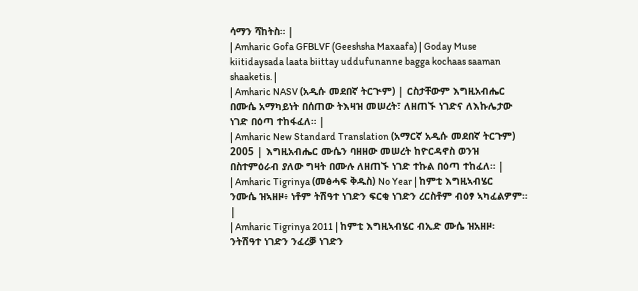ሳማን ሻከትስ። |
| Amharic Gofa GFBLVF (Geeshsha Maxaafa) | Goday Muse kiitidaysada laata biittay uddufunanne bagga kochaas saaman shaaketis. |
| Amharic NASV (አዲሱ መደበኛ ትርጒም) | ርስታቸውም እግዚአብሔር በሙሴ አማካይነት በሰጠው ትእዛዝ መሠረት፣ ለዘጠኙ ነገድና ለእኩሌታው ነገድ በዕጣ ተከፋፈለ። |
| Amharic New Standard Translation (አማርኛ አዲሱ መደበኛ ትርጉም) 2005 | እግዚአብሔር ሙሴን ባዘዘው መሠረት ከዮርዳኖስ ወንዝ በስተምዕራብ ያለው ግዛት በሙሉ ለዘጠኙ ነገድ ተኩል በዕጣ ተከፈለ። |
| Amharic Tigrinya (መፅሓፍ ቅዱስ) No Year | ከምቲ እግዚኣብሄር ንሙሴ ዝኣዘዞ፥ ነቶም ትሽዓተ ነገድን ፍርቂ ነገድን ረርስቶም ብዕፃ ኣካፈልዎም። |
| Amharic Tigrinya 2011 | ከምቲ እግዚኣብሄር ብኢድ ሙሴ ዝአዘዞ፡ ንትሽዓተ ነገድን ንፈረቓ ነገድን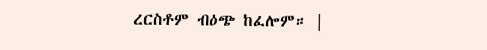ረርስቶም ብዕጭ ከፈሎም። |